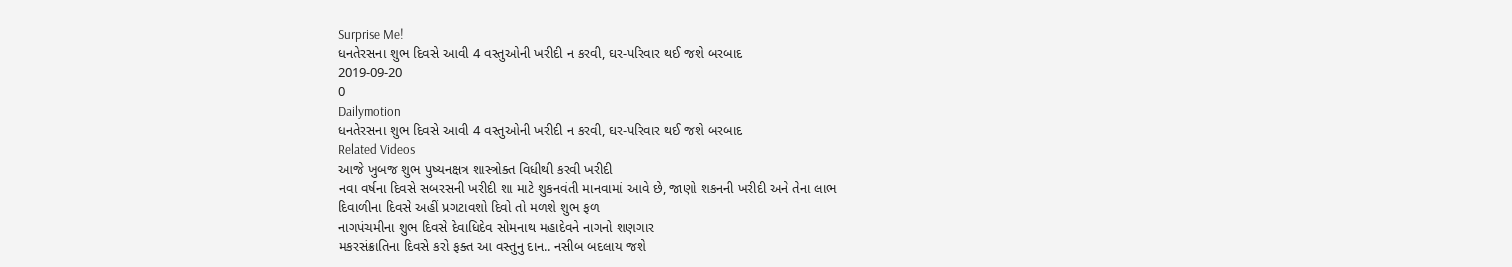Surprise Me!
ધનતેરસના શુભ દિવસે આવી 4 વસ્તુઓની ખરીદી ન કરવી, ઘર-પરિવાર થઈ જશે બરબાદ
2019-09-20
0
Dailymotion
ધનતેરસના શુભ દિવસે આવી 4 વસ્તુઓની ખરીદી ન કરવી, ઘર-પરિવાર થઈ જશે બરબાદ
Related Videos
આજે ખુબજ શુભ પુષ્યનક્ષત્ર શાસ્ત્રોક્ત વિધીથી કરવી ખરીદી
નવા વર્ષના દિવસે સબરસની ખરીદી શા માટે શુકનવંતી માનવામાં આવે છે, જાણો શકનની ખરીદી અને તેના લાભ
દિવાળીના દિવસે અહીં પ્રગટાવશો દિવો તો મળશે શુભ ફળ
નાગપંચમીના શુભ દિવસે દેવાધિદેવ સોમનાથ મહાદેવને નાગનો શણગાર
મકરસંક્રાતિના દિવસે કરો ફક્ત આ વસ્તુનુ દાન.. નસીબ બદલાય જશે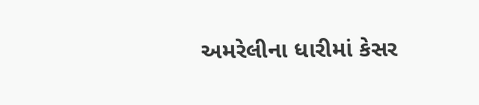અમરેલીના ધારીમાં કેસર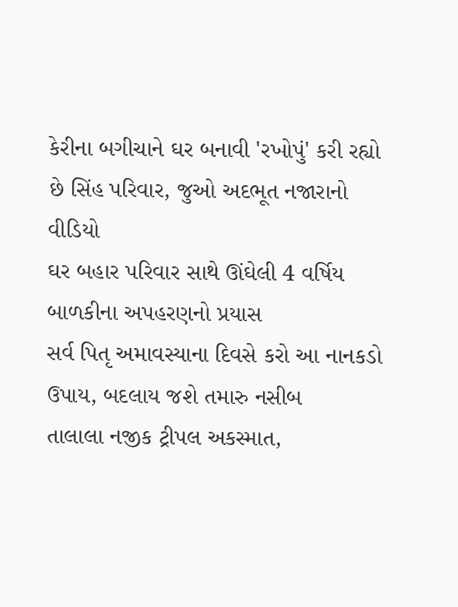કેરીના બગીચાને ઘર બનાવી 'રખોપું' કરી રહ્યો છે સિંહ પરિવાર, જુઓ અદભૂત નજારાનો વીડિયો
ઘર બહાર પરિવાર સાથે ઊંઘેલી 4 વર્ષિય બાળકીના અપહરણનો પ્રયાસ
સર્વ પિતૃ અમાવસ્યાના દિવસે કરો આ નાનકડો ઉપાય, બદલાય જશે તમારુ નસીબ
તાલાલા નજીક ટ્રીપલ અકસ્માત,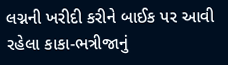લગ્નની ખરીદી કરીને બાઈક પર આવી રહેલા કાકા-ભત્રીજાનું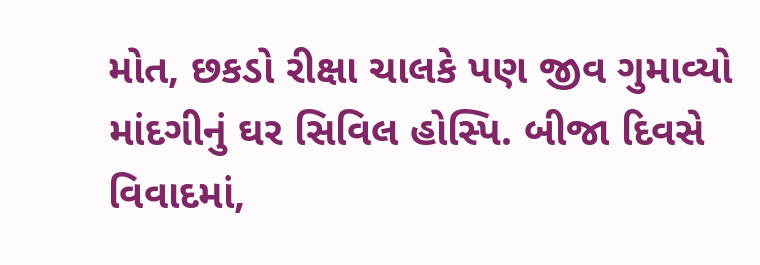મોત, છકડો રીક્ષા ચાલકે પણ જીવ ગુમાવ્યો
માંદગીનું ઘર સિવિલ હોસ્પિ. બીજા દિવસે વિવાદમાં,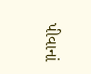પીવાનાં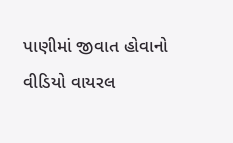પાણીમાં જીવાત હોવાનો વીડિયો વાયરલ